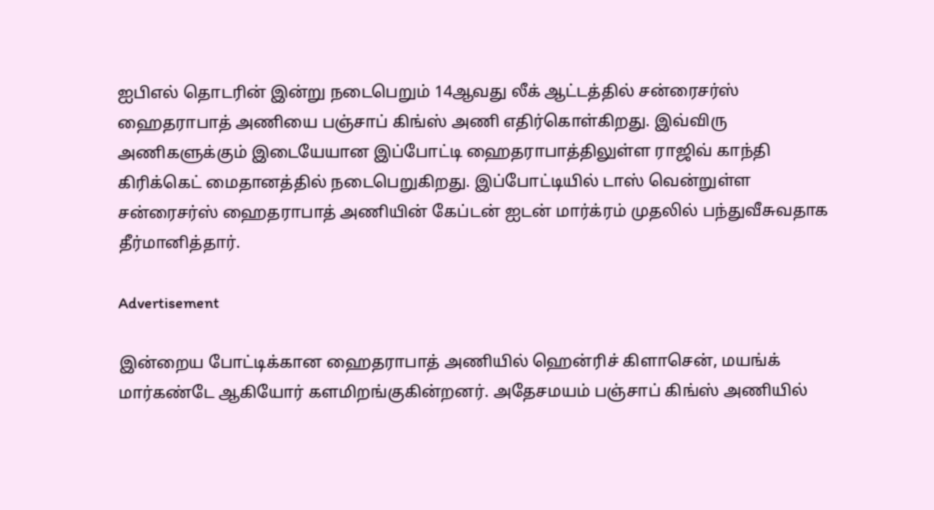ஐபிஎல் தொடரின் இன்று நடைபெறும் 14ஆவது லீக் ஆட்டத்தில் சன்ரைசர்ஸ் ஹைதராபாத் அணியை பஞ்சாப் கிங்ஸ் அணி எதிர்கொள்கிறது. இவ்விரு அணிகளுக்கும் இடையேயான இப்போட்டி ஹைதராபாத்திலுள்ள ராஜிவ் காந்தி கிரிக்கெட் மைதானத்தில் நடைபெறுகிறது. இப்போட்டியில் டாஸ் வென்றுள்ள சன்ரைசர்ஸ் ஹைதராபாத் அணியின் கேப்டன் ஐடன் மார்க்ரம் முதலில் பந்துவீசுவதாக தீர்மானித்தார்.

Advertisement

இன்றைய போட்டிக்கான ஹைதராபாத் அணியில் ஹென்ரிச் கிளாசென், மயங்க் மார்கண்டே ஆகியோர் களமிறங்குகின்றனர். அதேசமயம் பஞ்சாப் கிங்ஸ் அணியில்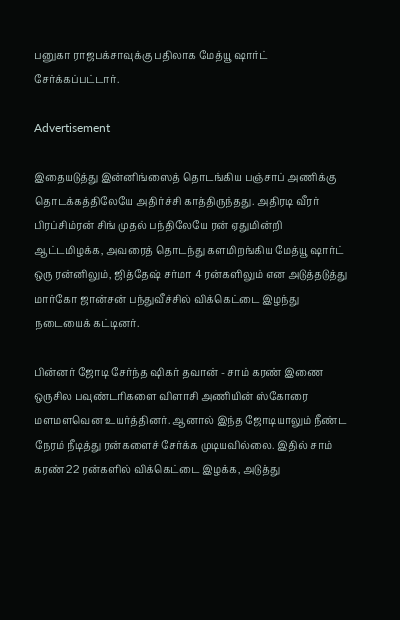பனுகா ராஜபக்சாவுக்கு பதிலாக மேத்யூ ஷார்ட் சேர்க்கப்பட்டார்.

Advertisement

இதையடுத்து இன்னிங்ஸைத் தொடங்கிய பஞ்சாப் அணிக்கு தொடக்கத்திலேயே அதிர்ச்சி காத்திருந்தது. அதிரடி வீரர் பிரப்சிம்ரன் சிங் முதல் பந்திலேயே ரன் ஏதுமின்றி ஆட்டமிழக்க, அவரைத் தொடந்து களமிறங்கிய மேத்யூ ஷார்ட் ஒரு ரன்னிலும், ஜித்தேஷ் சர்மா 4 ரன்களிலும் என அடுத்தடுத்து மார்கோ ஜான்சன் பந்துவீச்சில் விக்கெட்டை இழந்து நடையைக் கட்டினர்.

பின்னர் ஜோடி சேர்ந்த ஷிகர் தவான் - சாம் கரண் இணை ஒருசில பவுண்டரிகளை விளாசி அணியின் ஸ்கோரை மளமளவென உயர்த்தினர். ஆனால் இந்த ஜோடியாலும் நீண்ட நேரம் நீடித்து ரன்களைச் சேர்க்க முடியவில்லை. இதில் சாம் கரண் 22 ரன்களில் விக்கெட்டை இழக்க, அடுத்து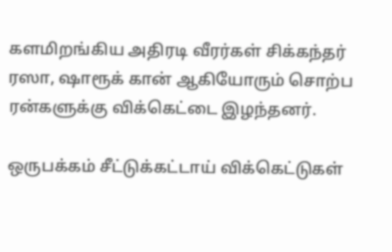களமிறங்கிய அதிரடி வீரர்கள் சிக்கந்தர் ரஸா, ஷாரூக் கான் ஆகியோரும் சொற்ப ரன்களுக்கு விக்கெட்டை இழந்தனர்.

ஒருபக்கம் சீட்டுக்கட்டாய் விக்கெட்டுகள்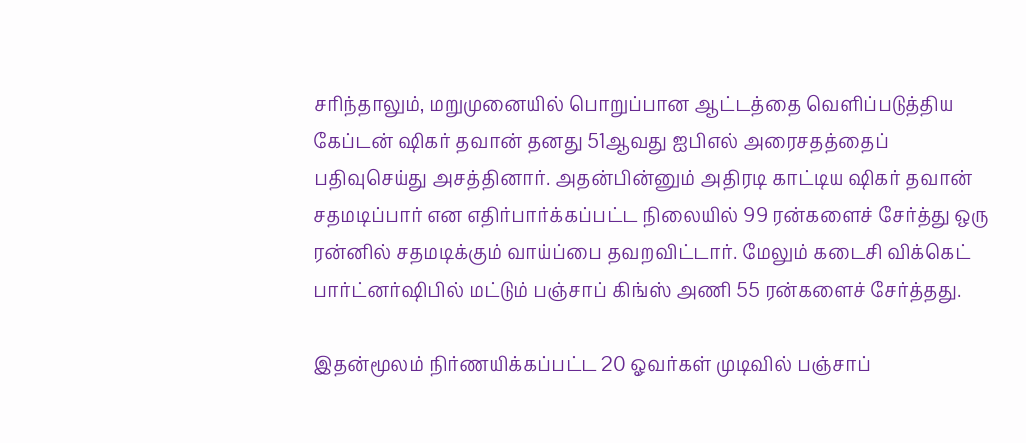சரிந்தாலும், மறுமுனையில் பொறுப்பான ஆட்டத்தை வெளிப்படுத்திய கேப்டன் ஷிகர் தவான் தனது 51ஆவது ஐபிஎல் அரைசதத்தைப் பதிவுசெய்து அசத்தினார். அதன்பின்னும் அதிரடி காட்டிய ஷிகர் தவான் சதமடிப்பார் என எதிர்பார்க்கப்பட்ட நிலையில் 99 ரன்களைச் சேர்த்து ஒரு ரன்னில் சதமடிக்கும் வாய்ப்பை தவறவிட்டார். மேலும் கடைசி விக்கெட் பார்ட்னர்ஷிபில் மட்டும் பஞ்சாப் கிங்ஸ் அணி 55 ரன்களைச் சேர்த்தது.

இதன்மூலம் நிர்ணயிக்கப்பட்ட 20 ஓவர்கள் முடிவில் பஞ்சாப்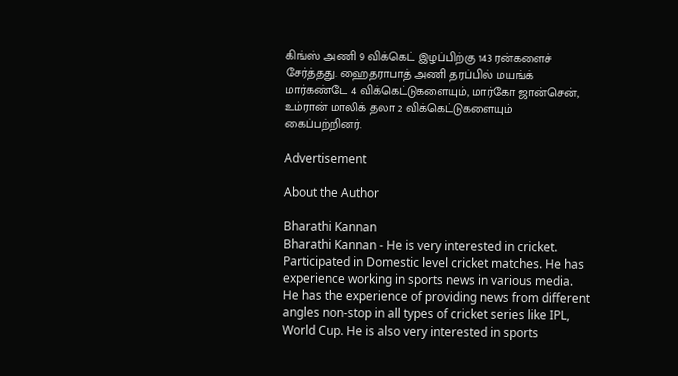கிங்ஸ் அணி 9 விக்கெட் இழப்பிற்கு 143 ரன்களைச் சேர்த்தது. ஹைதராபாத் அணி தரப்பில் மயங்க் மார்கண்டே 4 விக்கெட்டுகளையும், மார்கோ ஜான்சென், உம்ரான் மாலிக் தலா 2 விக்கெட்டுகளையும் கைப்பற்றினர்.

Advertisement

About the Author

Bharathi Kannan
Bharathi Kannan - He is very interested in cricket. Participated in Domestic level cricket matches. He has experience working in sports news in various media. He has the experience of providing news from different angles non-stop in all types of cricket series like IPL, World Cup. He is also very interested in sports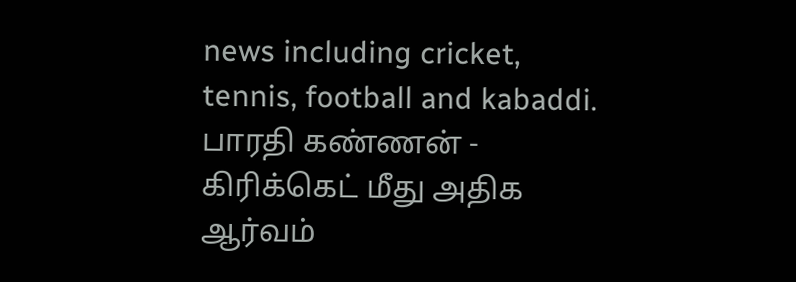news including cricket, tennis, football and kabaddi. பாரதி கண்ணன் - கிரிக்கெட் மீது அதிக ஆர்வம்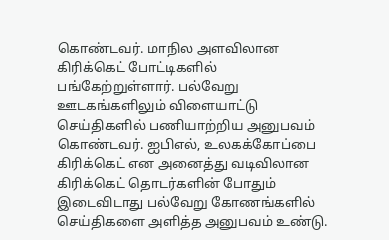கொண்டவர். மாநில அளவிலான கிரிக்கெட் போட்டிகளில் பங்கேற்றுள்ளார். பல்வேறு ஊடகங்களிலும் விளையாட்டு செய்திகளில் பணியாற்றிய அனுபவம் கொண்டவர். ஐபிஎல், உலகக்கோப்பை கிரிக்கெட் என அனைத்து வடிவிலான கிரிக்கெட் தொடர்களின் போதும் இடைவிடாது பல்வேறு கோணங்களில் செய்திகளை அளித்த அனுபவம் உண்டு.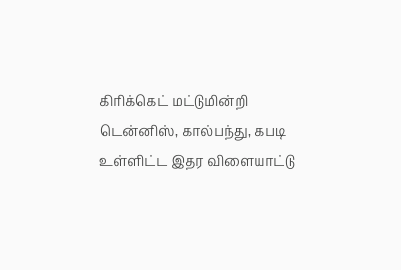கிரிக்கெட் மட்டுமின்றி டென்னிஸ், கால்பந்து, கபடி உள்ளிட்ட இதர விளையாட்டு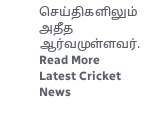செய்திகளிலும் அதீத ஆர்வமுள்ளவர். Read More
Latest Cricket News